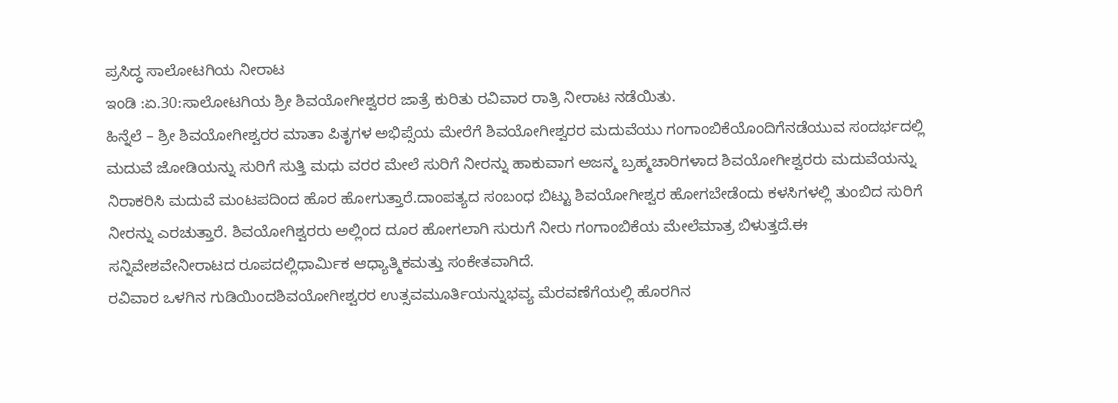ಪ್ರಸಿದ್ಧ ಸಾಲೋಟಗಿಯ ನೀರಾಟ
ಇಂಡಿ :ಏ.30:ಸಾಲೋಟಗಿಯ ಶ್ರೀ ಶಿವಯೋಗೀಶ್ವರರ ಜಾತ್ರೆ ಕುರಿತು ರವಿವಾರ ರಾತ್ರಿ ನೀರಾಟ ನಡೆಯಿತು.
ಹಿನ್ನೆಲೆ – ಶ್ರೀ ಶಿವಯೋಗೀಶ್ವರರ ಮಾತಾ ಪಿತೃಗಳ ಅಭಿಪ್ಸೆಯ ಮೇರೆಗೆ ಶಿವಯೋಗೀಶ್ವರರ ಮದುವೆಯು ಗಂಗಾಂಬಿಕೆಯೊಂದಿಗೆನಡೆಯುವ ಸಂದರ್ಭದಲ್ಲಿ ಮದುವೆ ಜೋಡಿಯನ್ನು ಸುರಿಗೆ ಸುತ್ತಿ ಮಧು ವರರ ಮೇಲೆ ಸುರಿಗೆ ನೀರನ್ನು ಹಾಕುವಾಗ ಅಜನ್ಮ ಬ್ರಹ್ಮಚಾರಿಗಳಾದ ಶಿವಯೋಗೀಶ್ವರರು ಮದುವೆಯನ್ನು ನಿರಾಕರಿಸಿ ಮದುವೆ ಮಂಟಪದಿಂದ ಹೊರ ಹೋಗುತ್ತಾರೆ.ದಾಂಪತ್ಯದ ಸಂಬಂಧ ಬಿಟ್ಟು ಶಿವಯೋಗೀಶ್ವರ ಹೋಗಬೇಡೆಂದು ಕಳಸಿಗಳಲ್ಲಿ ತುಂಬಿದ ಸುರಿಗೆ ನೀರನ್ನು ಎರಚುತ್ತಾರೆ. ಶಿವಯೋಗಿಶ್ವರರು ಅಲ್ಲಿಂದ ದೂರ ಹೋಗಲಾಗಿ ಸುರುಗೆ ನೀರು ಗಂಗಾಂಬಿಕೆಯ ಮೇಲೆಮಾತ್ರ ಬಿಳುತ್ತದೆ.ಈ ಸನ್ನಿವೇಶವೇನೀರಾಟದ ರೂಪದಲ್ಲಿಧಾರ್ಮಿಕ ಆಧ್ಯಾತ್ಮಿಕಮತ್ತು ಸಂಕೇತವಾಗಿದೆ.
ರವಿವಾರ ಒಳಗಿನ ಗುಡಿಯಿಂದಶಿವಯೋಗೀಶ್ವರರ ಉತ್ಸವಮೂರ್ತಿಯನ್ನುಭವ್ಯ ಮೆರವಣೆಗೆಯಲ್ಲಿ ಹೊರಗಿನ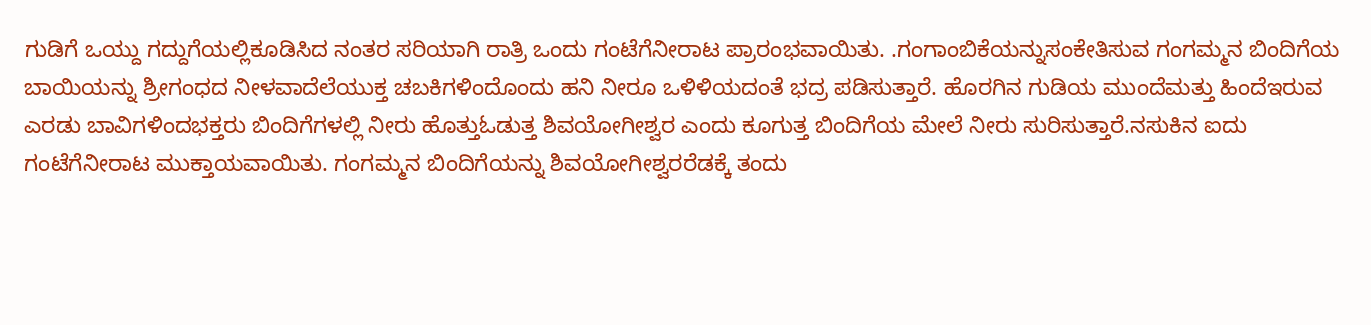ಗುಡಿಗೆ ಒಯ್ದು ಗದ್ದುಗೆಯಲ್ಲಿಕೂಡಿಸಿದ ನಂತರ ಸರಿಯಾಗಿ ರಾತ್ರಿ ಒಂದು ಗಂಟೆಗೆನೀರಾಟ ಪ್ರಾರಂಭವಾಯಿತು. .ಗಂಗಾಂಬಿಕೆಯನ್ನುಸಂಕೇತಿಸುವ ಗಂಗಮ್ಮನ ಬಿಂದಿಗೆಯ ಬಾಯಿಯನ್ನು ಶ್ರೀಗಂಧದ ನೀಳವಾದೆಲೆಯುಕ್ತ ಚಬಕಿಗಳಿಂದೊಂದು ಹನಿ ನೀರೂ ಒಳಿಳಿಯದಂತೆ ಭದ್ರ ಪಡಿಸುತ್ತಾರೆ. ಹೊರಗಿನ ಗುಡಿಯ ಮುಂದೆಮತ್ತು ಹಿಂದೆಇರುವ ಎರಡು ಬಾವಿಗಳಿಂದಭಕ್ತರು ಬಿಂದಿಗೆಗಳಲ್ಲಿ ನೀರು ಹೊತ್ತುಓಡುತ್ತ ಶಿವಯೋಗೀಶ್ವರ ಎಂದು ಕೂಗುತ್ತ ಬಿಂದಿಗೆಯ ಮೇಲೆ ನೀರು ಸುರಿಸುತ್ತಾರೆ.ನಸುಕಿನ ಐದು ಗಂಟೆಗೆನೀರಾಟ ಮುಕ್ತಾಯವಾಯಿತು. ಗಂಗಮ್ಮನ ಬಿಂದಿಗೆಯನ್ನು ಶಿವಯೋಗೀಶ್ವರರೆಡಕ್ಕೆ ತಂದು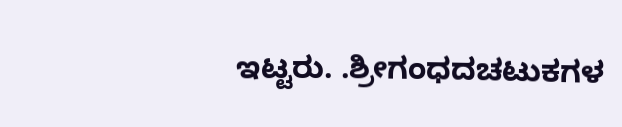ಇಟ್ಟರು. .ಶ್ರೀಗಂಧದಚಟುಕಗಳ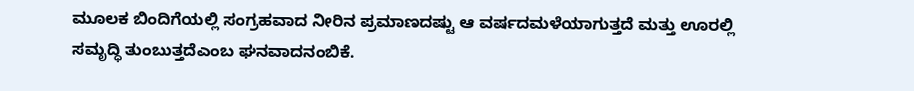ಮೂಲಕ ಬಿಂದಿಗೆಯಲ್ಲಿ ಸಂಗ್ರಹವಾದ ನೀರಿನ ಪ್ರಮಾಣದಷ್ಟು ಆ ವರ್ಷದಮಳೆಯಾಗುತ್ತದೆ ಮತ್ತು ಊರಲ್ಲಿ ಸಮೃದ್ಧಿ ತುಂಬುತ್ತದೆಎಂಬ ಘನವಾದನಂಬಿಕೆ.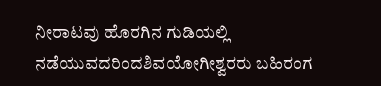ನೀರಾಟವು ಹೊರಗಿನ ಗುಡಿಯಲ್ಲಿ ನಡೆಯುವದರಿಂದಶಿವಯೋಗೀಶ್ವರರು ಬಹಿರಂಗ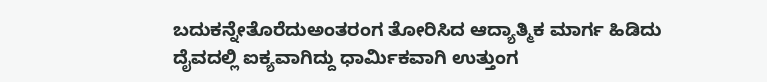ಬದುಕನ್ನೇತೊರೆದುಅಂತರಂಗ ತೋರಿಸಿದ ಆದ್ಯಾತ್ಮಿಕ ಮಾರ್ಗ ಹಿಡಿದು ದೈವದಲ್ಲಿ ಐಕ್ಯವಾಗಿದ್ದು ಧಾರ್ಮಿಕವಾಗಿ ಉತ್ತುಂಗ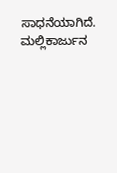ಸಾಧನೆಯಾಗಿದೆ.
ಮಲ್ಲಿಕಾರ್ಜುನ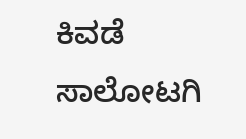ಕಿವಡೆ ಸಾಲೋಟಗಿ